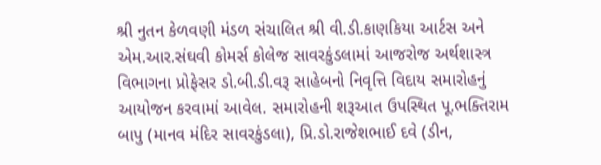શ્રી નુતન કેળવણી મંડળ સંચાલિત શ્રી વી.ડી.કાણકિયા આર્ટસ અને એમ.આર.સંઘવી કોમર્સ કોલેજ સાવરકુંડલામાં આજરોજ અર્થશાસ્ત્ર વિભાગના પ્રોફેસર ડો.બી.ડી.વરૂ સાહેબનો નિવૃત્તિ વિદાય સમારોહનું આયોજન કરવામાં આવેલ. સમારોહની શરૂઆત ઉપસ્થિત પૂ.ભક્તિરામ બાપુ (માનવ મંદિર સાવરકુંડલા), પ્રિ.ડો.રાજેશભાઈ દવે (ડીન,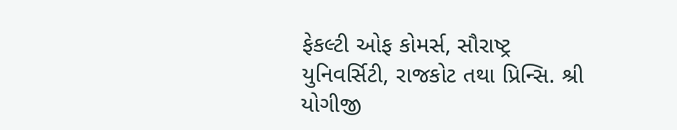ફેકલ્ટી ઓફ કોમર્સ, સૌરાષ્ટ્ર યુનિવર્સિટી, રાજકોટ તથા પ્રિન્સિ. શ્રી યોગીજી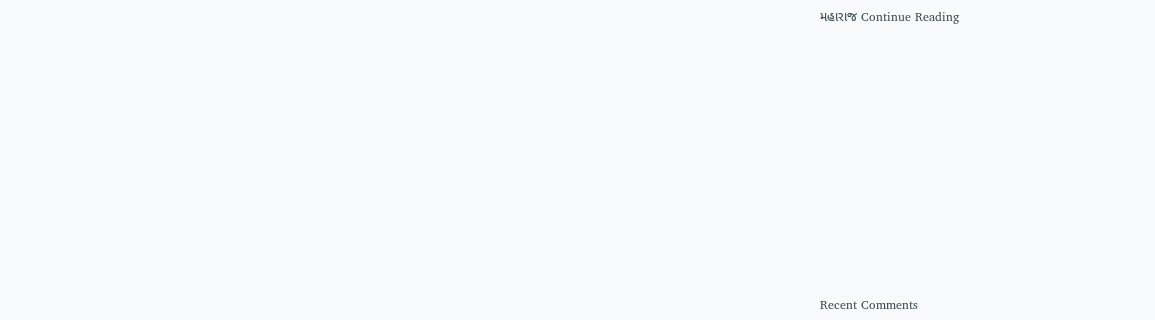મહારાજ Continue Reading


















Recent Comments